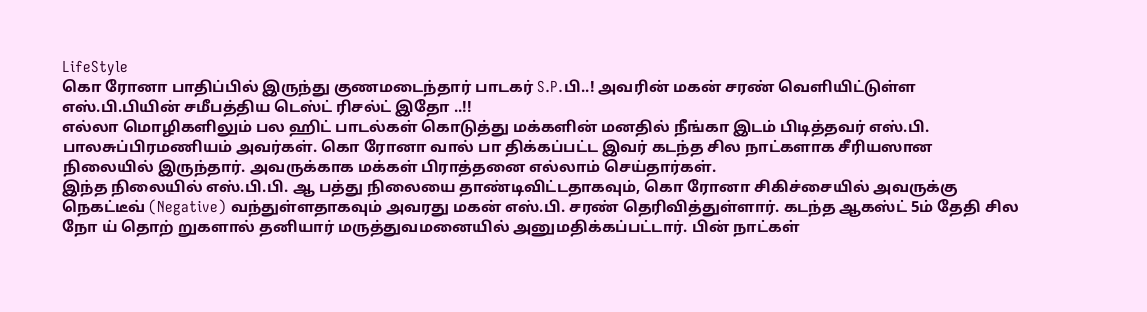LifeStyle
கொ ரோனா பாதிப்பில் இருந்து குணமடைந்தார் பாடகர் S.P.பி..! அவரின் மகன் சரண் வெளியிட்டுள்ள எஸ்.பி.பியின் சமீபத்திய டெஸ்ட் ரிசல்ட் இதோ ..!!
எல்லா மொழிகளிலும் பல ஹிட் பாடல்கள் கொடுத்து மக்களின் மனதில் நீங்கா இடம் பிடித்தவர் எஸ்.பி. பாலசுப்பிரமணியம் அவர்கள். கொ ரோனா வால் பா திக்கப்பட்ட இவர் கடந்த சில நாட்களாக சீரியஸான நிலையில் இருந்தார். அவருக்காக மக்கள் பிராத்தனை எல்லாம் செய்தார்கள்.
இந்த நிலையில் எஸ்.பி.பி. ஆ பத்து நிலையை தாண்டிவிட்டதாகவும், கொ ரோனா சிகிச்சையில் அவருக்கு நெகட்டீவ் (Negative) வந்துள்ளதாகவும் அவரது மகன் எஸ்.பி. சரண் தெரிவித்துள்ளார். கடந்த ஆகஸ்ட் 5ம் தேதி சில நோ ய் தொற் றுகளால் தனியார் மருத்துவமனையில் அனுமதிக்கப்பட்டார். பின் நாட்கள்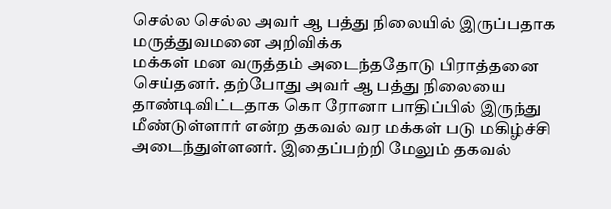செல்ல செல்ல அவர் ஆ பத்து நிலையில் இருப்பதாக மருத்துவமனை அறிவிக்க
மக்கள் மன வருத்தம் அடைந்ததோடு பிராத்தனை செய்தனர். தற்போது அவர் ஆ பத்து நிலையை தாண்டிவிட்டதாக கொ ரோனா பாதிப்பில் இருந்து மீண்டுள்ளார் என்ற தகவல் வர மக்கள் படு மகிழ்ச்சி அடைந்துள்ளனர். இதைப்பற்றி மேலும் தகவல்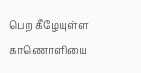பெற கீழேயுள்ள காணொளியை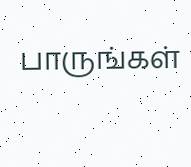பாருங்கள்